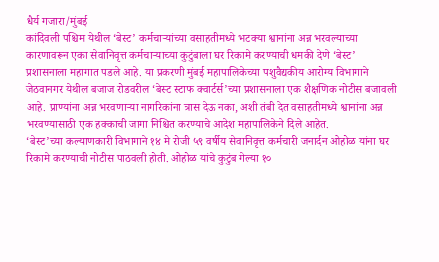धैर्य गजारा/मुंबई
कांदिवली पश्चिम येथील ‘बेस्ट’ कर्मचाऱ्यांच्या वसाहतीमध्ये भटक्या श्वानांना अन्न भरवल्याच्या कारणावरून एका सेवानिवृत्त कर्मचाऱ्याच्या कुटुंबाला घर रिकामे करण्याची धमकी देणे ‘बेस्ट’ प्रशासनाला महागात पडले आहे. या प्रकरणी मुंबई महापालिकेच्या पशुवैद्यकीय आरोग्य विभागाने जेठवानगर येथील बजाज रोडवरील ‘बेस्ट स्टाफ क्वार्टर्स’च्या प्रशासनाला एक शैक्षणिक नोटीस बजावली आहे. प्राण्यांना अन्न भरवणाऱ्या नागरिकांना त्रास देऊ नका, अशी तंबी देत वसाहतीमध्ये श्वानांना अन्न भरवण्यासाठी एक हक्काची जागा निश्चित करण्याचे आदेश महापालिकेने दिले आहेत.
‘बेस्ट’च्या कल्याणकारी विभागाने १४ मे रोजी ५९ वर्षीय सेवानिवृत्त कर्मचारी जनार्दन ओहोळ यांना घर रिकामे करण्याची नोटीस पाठवली होती. ओहोळ यांचे कुटुंब गेल्या १०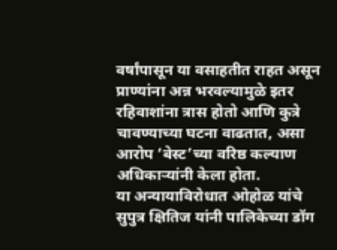वर्षांपासून या वसाहतीत राहत असून प्राण्यांना अन्न भरवल्यामुळे इतर रहिवाशांना त्रास होतो आणि कुत्रे चावण्याच्या घटना वाढतात, असा आरोप ‘बेस्ट’च्या वरिष्ठ कल्याण अधिकाऱ्यांनी केला होता.
या अन्यायाविरोधात ओहोळ यांचे सुपुत्र क्षितिज यांनी पालिकेच्या डॉग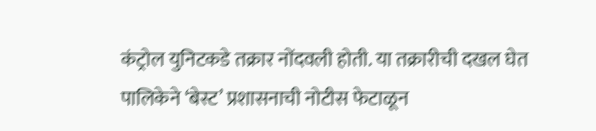कंट्रोल युनिटकडे तक्रार नोंदवली होती. या तक्रारीची दखल घेत पालिकेने ‘बेस्ट’ प्रशासनाची नोटीस फेटाळून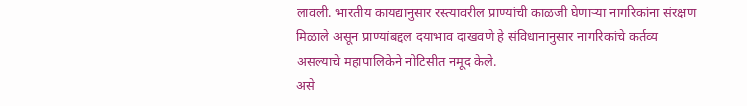लावली. भारतीय कायद्यानुसार रस्त्यावरील प्राण्यांची काळजी घेणाऱ्या नागरिकांना संरक्षण मिळाले असून प्राण्यांबद्दल दयाभाव दाखवणे हे संविधानानुसार नागरिकांचे कर्तव्य असल्याचे महापालिकेने नोटिसीत नमूद केले.
असे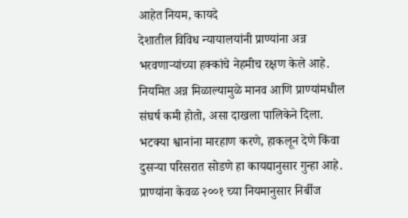आहेत नियम, कायदे
देशातील विविध न्यायालयांनी प्राण्यांना अन्न भरवणाऱ्यांच्या हक्कांचे नेहमीच रक्षण केले आहे. नियमित अन्न मिळाल्यामुळे मानव आणि प्राण्यांमधील संघर्ष कमी होतो, असा दाखला पालिकेने दिला. भटक्या श्वानांना मारहाण करणे, हाकलून देणे किंवा दुसऱ्या परिसरात सोडणे हा कायद्यानुसार गुन्हा आहे. प्राण्यांना केवळ २००१ च्या नियमानुसार निर्बीज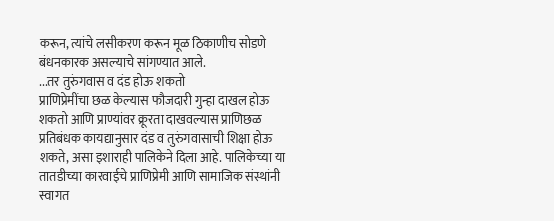करून, त्यांचे लसीकरण करून मूळ ठिकाणीच सोडणे बंधनकारक असल्याचे सांगण्यात आले.
...तर तुरुंगवास व दंड होऊ शकतो
प्राणिप्रेमींचा छळ केल्यास फौजदारी गुन्हा दाखल होऊ शकतो आणि प्राण्यांवर क्रूरता दाखवल्यास प्राणिछळ प्रतिबंधक कायद्यानुसार दंड व तुरुंगवासाची शिक्षा होऊ शकते, असा इशाराही पालिकेने दिला आहे. पालिकेच्या या तातडीच्या कारवाईचे प्राणिप्रेमी आणि सामाजिक संस्थांनी स्वागत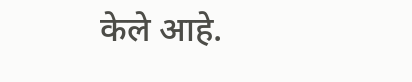केले आहे.